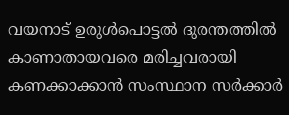വയനാട് ഉരുള്‍പൊട്ടല്‍ ദുരന്തത്തില്‍ കാണാതായവരെ മരിച്ചവരായി കണക്കാക്കാന്‍ സംസ്ഥാന സര്‍ക്കാര്‍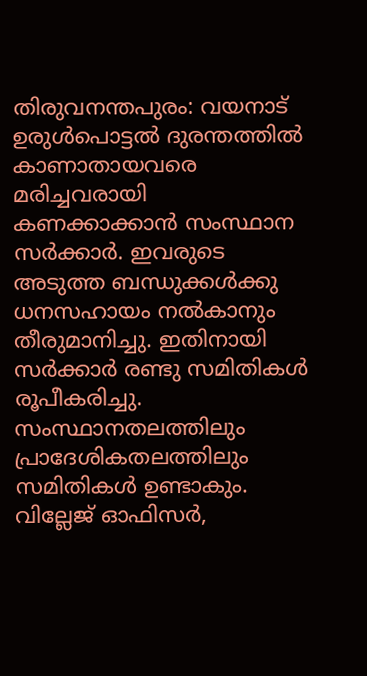തിരുവനന്തപുരം: വയനാട് ഉരുള്‍പൊട്ടല്‍ ദുരന്തത്തില്‍ കാണാതായവരെ മരിച്ചവരായി കണക്കാക്കാന്‍ സംസ്ഥാന സര്‍ക്കാര്‍. ഇവരുടെ അടുത്ത ബന്ധുക്കള്‍ക്കു ധനസഹായം നല്‍കാനും തീരുമാനിച്ചു. ഇതിനായി സര്‍ക്കാര്‍ രണ്ടു സമിതികള്‍ രൂപീകരിച്ചു. സംസ്ഥാനതലത്തിലും പ്രാദേശികതലത്തിലും സമിതികള്‍ ഉണ്ടാകും. വില്ലേജ് ഓഫിസര്‍,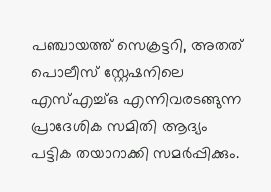പഞ്ചായത്ത് സെക്രട്ടറി, അതത് പൊലീസ് സ്റ്റേഷനിലെ എസ്എച്ച്ഒ എന്നിവരടങ്ങുന്ന പ്രാദേശിക സമിതി ആദ്യം പട്ടിക തയാറാക്കി സമര്‍പ്പിക്കും.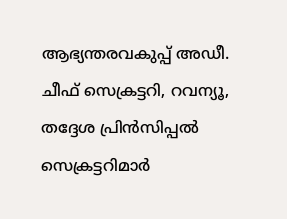ആഭ്യന്തരവകുപ്പ് അഡീ. ചീഫ് സെക്രട്ടറി, റവന്യൂ, തദ്ദേശ പ്രിന്‍സിപ്പല്‍ സെക്രട്ടറിമാര്‍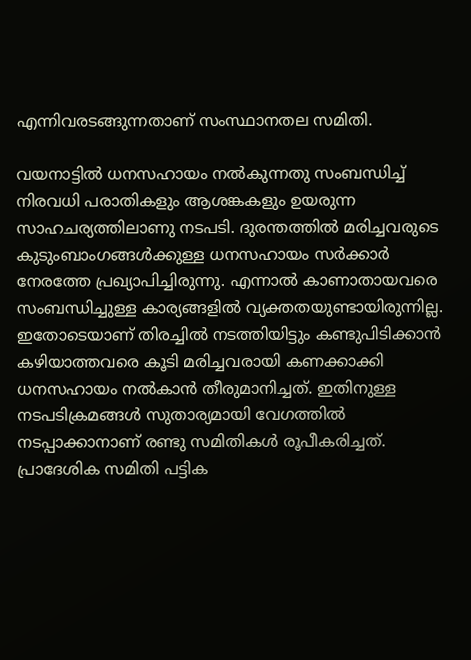എന്നിവരടങ്ങുന്നതാണ് സംസ്ഥാനതല സമിതി.

വയനാട്ടില്‍ ധനസഹായം നല്‍കുന്നതു സംബന്ധിച്ച് നിരവധി പരാതികളും ആശങ്കകളും ഉയരുന്ന സാഹചര്യത്തിലാണു നടപടി. ദുരന്തത്തില്‍ മരിച്ചവരുടെ കുടുംബാംഗങ്ങള്‍ക്കുള്ള ധനസഹായം സര്‍ക്കാര്‍ നേരത്തേ പ്രഖ്യാപിച്ചിരുന്നു. എന്നാല്‍ കാണാതായവരെ സംബന്ധിച്ചുള്ള കാര്യങ്ങളില്‍ വ്യക്തതയുണ്ടായിരുന്നില്ല. ഇതോടെയാണ് തിരച്ചില്‍ നടത്തിയിട്ടും കണ്ടുപിടിക്കാന്‍ കഴിയാത്തവരെ കൂടി മരിച്ചവരായി കണക്കാക്കി ധനസഹായം നല്‍കാന്‍ തീരുമാനിച്ചത്. ഇതിനുള്ള നടപടിക്രമങ്ങള്‍ സുതാര്യമായി വേഗത്തില്‍ നടപ്പാക്കാനാണ് രണ്ടു സമിതികള്‍ രൂപീകരിച്ചത്. പ്രാദേശിക സമിതി പട്ടിക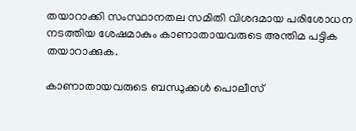തയാറാക്കി സംസ്ഥാനതല സമിതി വിശദമായ പരിശോധന നടത്തിയ ശേഷമാകും കാണാതായവരുടെ അന്തിമ പട്ടിക തയാറാക്കുക.

കാണാതായവരുടെ ബന്ധുക്കള്‍ പൊലീസ്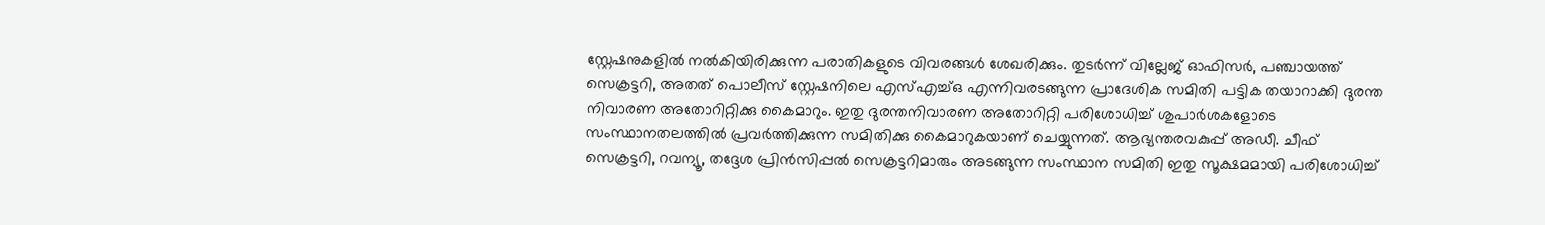സ്റ്റേഷനുകളില്‍ നല്‍കിയിരിക്കുന്ന പരാതികളുടെ വിവരങ്ങള്‍ ശേഖരിക്കും. തുടര്‍ന്ന് വില്ലേജ് ഓഫിസര്‍, പഞ്ചായത്ത് സെക്രട്ടറി, അതത് പൊലീസ് സ്റ്റേഷനിലെ എസ്എച്ച്ഒ എന്നിവരടങ്ങുന്ന പ്രാദേശിക സമിതി പട്ടിക തയാറാക്കി ദുരന്ത നിവാരണ അതോറിറ്റിക്കു കൈമാറും. ഇതു ദുരന്തനിവാരണ അതോറിറ്റി പരിശോധിച്ച് ശുപാര്‍ശകളോടെ സംസ്ഥാനതലത്തില്‍ പ്രവര്‍ത്തിക്കുന്ന സമിതിക്കു കൈമാറുകയാണ് ചെയ്യുന്നത്. ആഭ്യന്തരവകുപ്പ് അഡീ. ചീഫ് സെക്രട്ടറി, റവന്യൂ, തദ്ദേശ പ്രിന്‍സിപ്പല്‍ സെക്രട്ടറിമാരും അടങ്ങുന്ന സംസ്ഥാന സമിതി ഇതു സൂക്ഷമമായി പരിശോധിച്ച്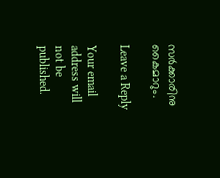സര്‍ക്കാരിനു കൈമാറും.

Leave a Reply

Your email address will not be published.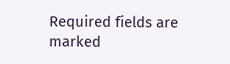Required fields are marked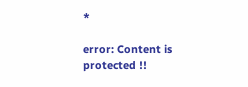*

error: Content is protected !!